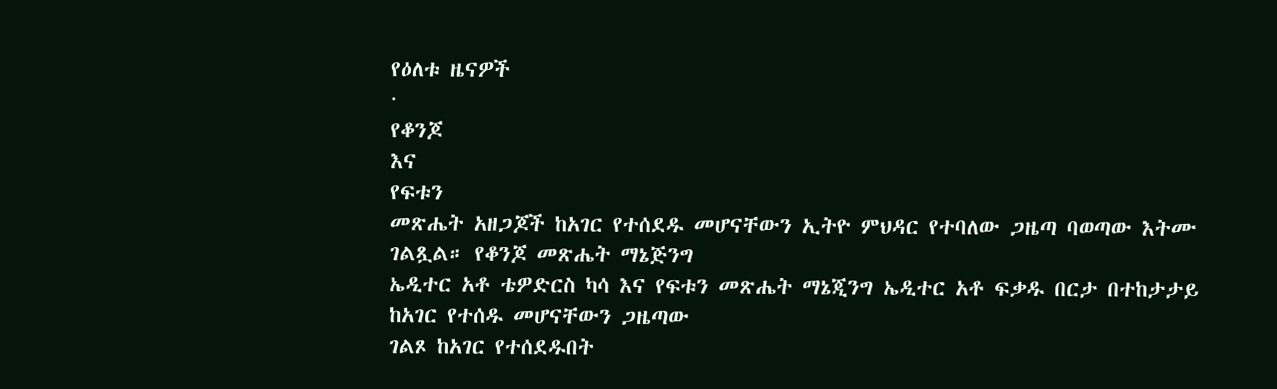የዕለቱ ዜናዎች
·
የቆንጆ
እና
የፍቱን
መጽሔት አዘጋጆች ከአገር የተሰደዱ መሆናቸውን ኢትዮ ምህዳር የተባለው ጋዜጣ ባወጣው እትሙ ገልጿል። የቆንጆ መጽሔት ማኔጅንግ
ኤዲተር አቶ ቴዎድርስ ካሳ እና የፍቱን መጽሔት ማኔጂንግ ኤዲተር አቶ ፍቃዱ በርታ በተከታታይ ከአገር የተሰዱ መሆናቸውን ጋዜጣው
ገልጾ ከአገር የተሰደዱበት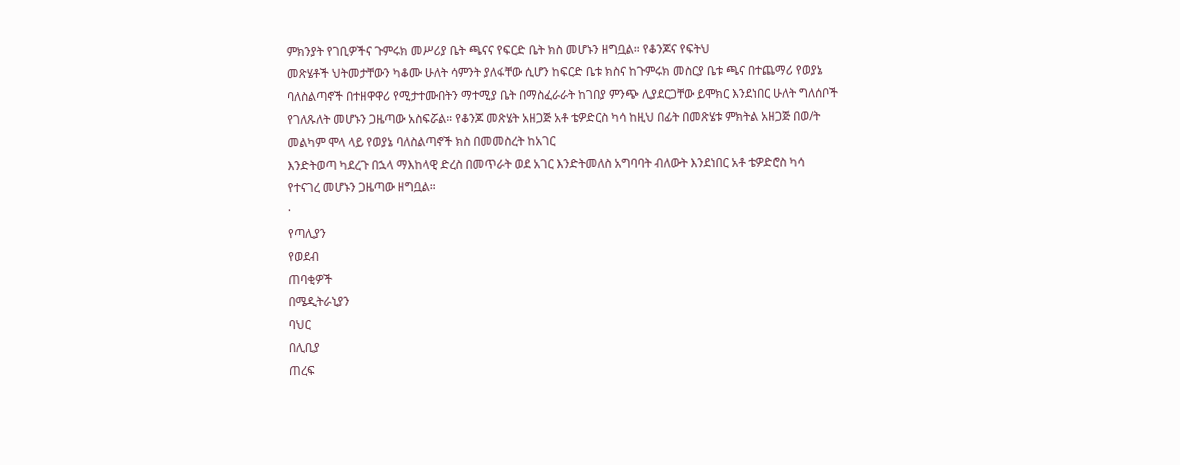ምክንያት የገቢዎችና ጉምሩክ መሥሪያ ቤት ጫናና የፍርድ ቤት ክስ መሆኑን ዘግቧል። የቆንጆና የፍትህ
መጽሄቶች ህትመታቸውን ካቆሙ ሁለት ሳምንት ያለፋቸው ሲሆን ከፍርድ ቤቱ ክስና ከጉምሩክ መስርያ ቤቱ ጫና በተጨማሪ የወያኔ
ባለስልጣኖች በተዘዋዋሪ የሚታተሙበትን ማተሚያ ቤት በማስፈራራት ከገበያ ምንጭ ሊያደርጋቸው ይሞክር እንደነበር ሁለት ግለሰቦች
የገለጹለት መሆኑን ጋዜጣው አስፍሯል። የቆንጆ መጽሄት አዘጋጅ አቶ ቴዎድርስ ካሳ ከዚህ በፊት በመጽሄቱ ምክትል አዘጋጅ በወ/ት
መልካም ሞላ ላይ የወያኔ ባለስልጣኖች ክስ በመመስረት ከአገር
እንድትወጣ ካደረጉ በኋላ ማእከላዊ ድረስ በመጥራት ወደ አገር እንድትመለስ አግባባት ብለውት እንደነበር አቶ ቴዎድሮስ ካሳ
የተናገረ መሆኑን ጋዜጣው ዘግቧል።
·
የጣሊያን
የወደብ
ጠባቂዎች
በሜዲትራኒያን
ባህር
በሊቢያ
ጠረፍ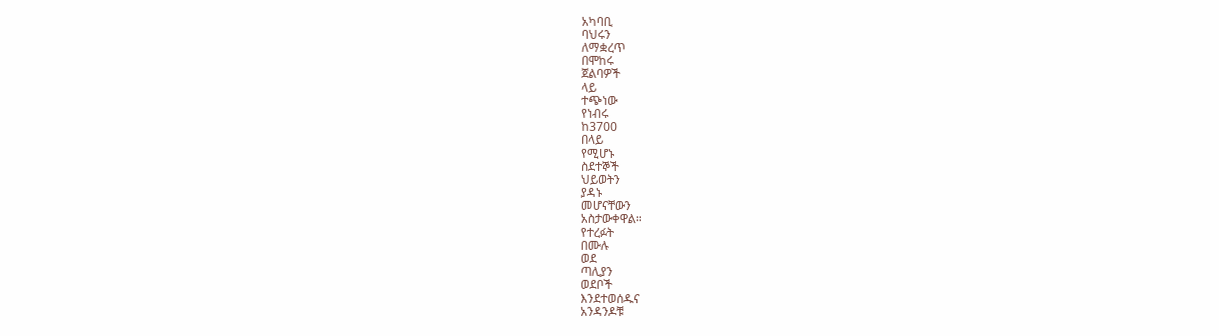አካባቢ
ባህሩን
ለማቋረጥ
በሞከሩ
ጀልባዎች
ላይ
ተጭነው
የነብሩ
ከ3700
በላይ
የሚሆኑ
ስደተኞች
ህይወትን
ያዳኑ
መሆናቸውን
አስታውቀዋል።
የተረፉት
በሙሉ
ወደ
ጣሊያን
ወደቦች
እንደተወሰዱና
አንዳንዶቹ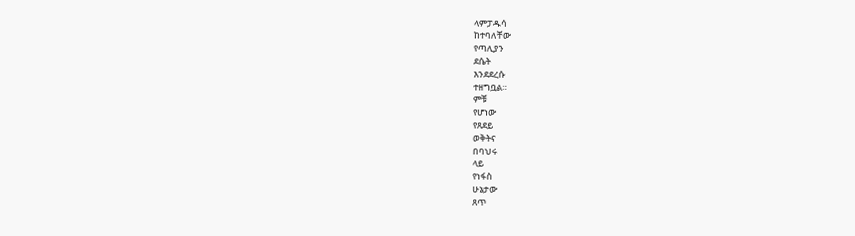ላምፓዱሳ
ከተባለቸው
የጣሊያን
ደሴት
እንደደረሱ
ተዘግቧል።
ምቹ
የሆነው
የጸደይ
ወቅትና
በባህሩ
ላይ
የነፋስ
ሁኔታው
ጸጥ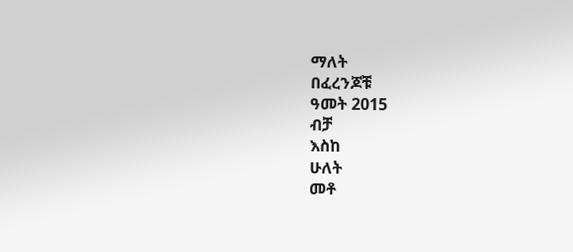ማለት
በፈረንጆቹ
ዓመት 2015
ብቻ
እስከ
ሁለት
መቶ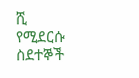ሺ
የሚደርሱ
ስደተኞች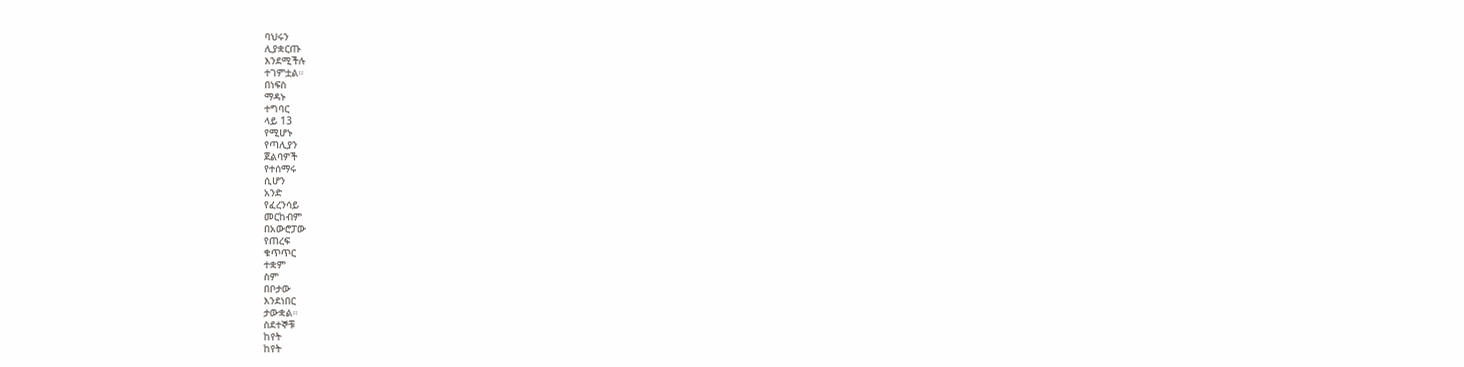ባህሩን
ሊያቋርጡ
እንደሚችሉ
ተገምቷል።
በነፍስ
ማዳኑ
ተግባር
ላይ 13
የሚሆኑ
የጣሊያን
ጀልባዎች
የተሰማሩ
ሲሆን
አንድ
የፈረንሳይ
መርከብም
በአውሮፓው
የጠረፍ
ቁጥጥር
ተቋም
ስም
በቦታው
እንደነበር
ታውቋል።
ስደተኞቹ
ከየት
ከየት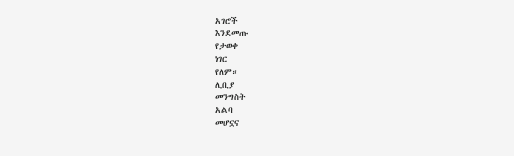አገሮች
እንደመጡ
የታወቀ
ነገር
የለም።
ሊቢያ
መንግስት
አልባ
መሆኗና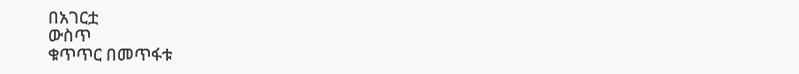በአገርቷ
ውስጥ
ቁጥጥር በመጥፋቱ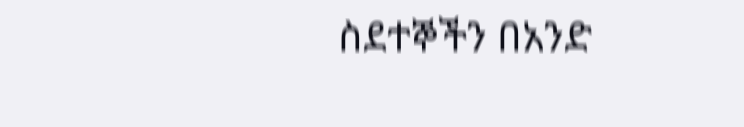ስደተኞችን በአንድ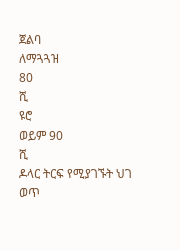ጀልባ
ለማጓጓዝ
80
ሺ
ዩሮ
ወይም 90
ሺ
ዶላር ትርፍ የሚያገኙት ህገ ወጥ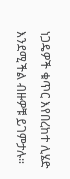ነጋዴዎች ቁጥር እየበረከተ ሊሄድ እንደሚችል ብዙዎቹ ይገምታሉ።